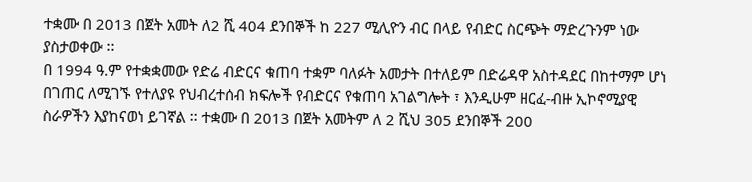ተቋሙ በ 2013 በጀት አመት ለ2 ሺ 404 ደንበኞች ከ 227 ሚሊዮን ብር በላይ የብድር ስርጭት ማድረጉንም ነው ያስታወቀው ፡፡
በ 1994 ዓ.ም የተቋቋመው የድሬ ብድርና ቁጠባ ተቋም ባለፉት አመታት በተለይም በድሬዳዋ አስተዳደር በከተማም ሆነ በገጠር ለሚገኙ የተለያዩ የህብረተሰብ ክፍሎች የብድርና የቁጠባ አገልግሎት ፣ እንዲሁም ዘርፈ-ብዙ ኢኮኖሚያዊ ስራዎችን እያከናወነ ይገኛል ፡፡ ተቋሙ በ 2013 በጀት አመትም ለ 2 ሺህ 305 ደንበኞች 200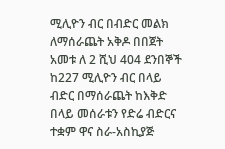ሚሊዮን ብር በብድር መልክ ለማሰራጨት አቅዶ በበጀት አመቱ ለ 2 ሺህ 404 ደንበኞች ከ227 ሚሊዮን ብር በላይ ብድር በማሰራጨት ከእቅድ በላይ መሰራቱን የድሬ ብድርና ተቋም ዋና ስራ-አስኪያጅ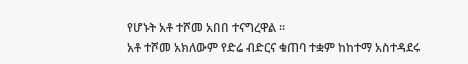የሆኑት አቶ ተሾመ አበበ ተናግረዋል ፡፡
አቶ ተሾመ አክለውም የድሬ ብድርና ቁጠባ ተቋም ከከተማ አስተዳደሩ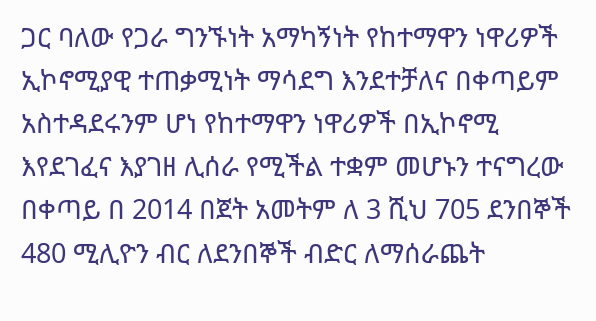ጋር ባለው የጋራ ግንኙነት አማካኝነት የከተማዋን ነዋሪዎች ኢኮኖሚያዊ ተጠቃሚነት ማሳደግ እንደተቻለና በቀጣይም አስተዳደሩንም ሆነ የከተማዋን ነዋሪዎች በኢኮኖሚ እየደገፈና እያገዘ ሊሰራ የሚችል ተቋም መሆኑን ተናግረው በቀጣይ በ 2014 በጀት አመትም ለ 3 ሺህ 705 ደንበኞች 480 ሚሊዮን ብር ለደንበኞች ብድር ለማሰራጨት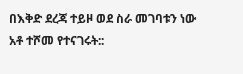በእቅድ ደረጃ ተይዞ ወደ ስራ መገባቱን ነው አቶ ተሾመ የተናገሩት::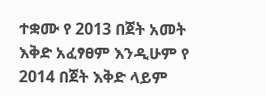ተቋሙ የ 2013 በጀት አመት እቅድ አፈፃፀም እንዲሁም የ 2014 በጀት እቅድ ላይም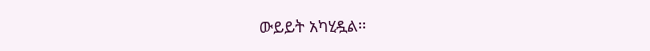ውይይት አካሂዷል፡፡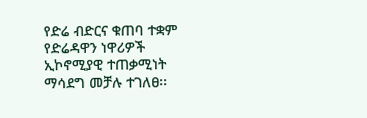የድሬ ብድርና ቁጠባ ተቋም የድሬዳዋን ነዋሪዎች ኢኮኖሚያዊ ተጠቃሚነት ማሳደግ መቻሉ ተገለፀ፡፡